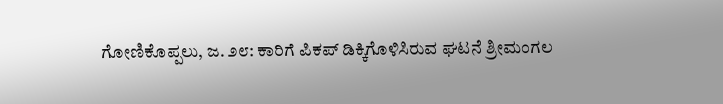ಗೋಣಿಕೊಪ್ಪಲು, ಜ. ೨೮: ಕಾರಿಗೆ ಪಿಕಪ್ ಡಿಕ್ಕಿಗೊಳಿಸಿರುವ ಘಟನೆ ಶ್ರೀಮಂಗಲ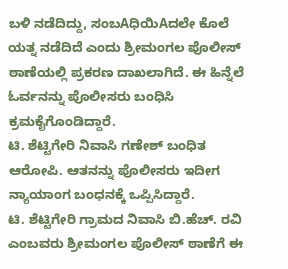ಬಳಿ ನಡೆದಿದ್ದು, ಸಂಬAಧಿಯಿAದಲೇ ಕೊಲೆ ಯತ್ನ ನಡೆದಿದೆ ಎಂದು ಶ್ರೀಮಂಗಲ ಪೊಲೀಸ್ ಠಾಣೆಯಲ್ಲಿ ಪ್ರಕರಣ ದಾಖಲಾಗಿದೆ. ಈ ಹಿನ್ನೆಲೆ ಓರ್ವನನ್ನು ಪೊಲೀಸರು ಬಂಧಿಸಿ ಕ್ರಮಕೈಗೊಂಡಿದ್ದಾರೆ.
ಟಿ. ಶೆಟ್ಟಿಗೇರಿ ನಿವಾಸಿ ಗಣೇಶ್ ಬಂಧಿತ ಆರೋಪಿ. ಆತನನ್ನು ಪೊಲೀಸರು ಇದೀಗ ನ್ಯಾಯಾಂಗ ಬಂಧನಕ್ಕೆ ಒಪ್ಪಿಸಿದ್ದಾರೆ.
ಟಿ. ಶೆಟ್ಟಿಗೇರಿ ಗ್ರಾಮದ ನಿವಾಸಿ ಬಿ.ಹೆಚ್. ರವಿ ಎಂಬವರು ಶ್ರೀಮಂಗಲ ಪೊಲೀಸ್ ಠಾಣೆಗೆ ಈ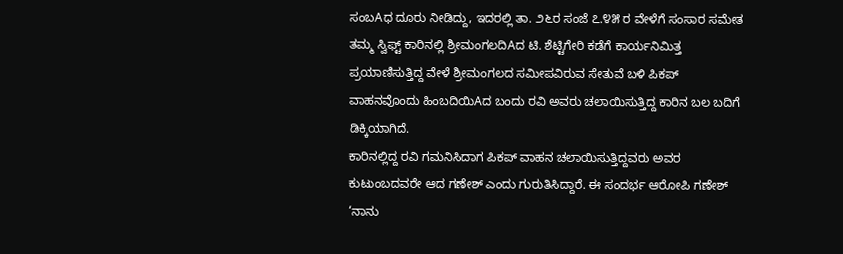ಸಂಬAಧ ದೂರು ನೀಡಿದ್ದು, ಇದರಲ್ಲಿ ತಾ. ೨೬ರ ಸಂಜೆ ೭.೪೫ ರ ವೇಳೆಗೆ ಸಂಸಾರ ಸಮೇತ ತಮ್ಮ ಸ್ವಿಫ್ಟ್ ಕಾರಿನಲ್ಲಿ ಶ್ರೀಮಂಗಲದಿAದ ಟಿ. ಶೆಟ್ಟಿಗೇರಿ ಕಡೆಗೆ ಕಾರ್ಯನಿಮಿತ್ತ ಪ್ರಯಾಣಿಸುತ್ತಿದ್ದ ವೇಳೆ ಶ್ರೀಮಂಗಲದ ಸಮೀಪವಿರುವ ಸೇತುವೆ ಬಳಿ ಪಿಕಪ್ ವಾಹನವೊಂದು ಹಿಂಬದಿಯಿAದ ಬಂದು ರವಿ ಅವರು ಚಲಾಯಿಸುತ್ತಿದ್ದ ಕಾರಿನ ಬಲ ಬದಿಗೆ ಡಿಕ್ಕಿಯಾಗಿದೆ.
ಕಾರಿನಲ್ಲಿದ್ದ ರವಿ ಗಮನಿಸಿದಾಗ ಪಿಕಪ್ ವಾಹನ ಚಲಾಯಿಸುತ್ತಿದ್ದವರು ಅವರ ಕುಟುಂಬದವರೇ ಆದ ಗಣೇಶ್ ಎಂದು ಗುರುತಿಸಿದ್ದಾರೆ. ಈ ಸಂದರ್ಭ ಆರೋಪಿ ಗಣೇಶ್ ‘ನಾನು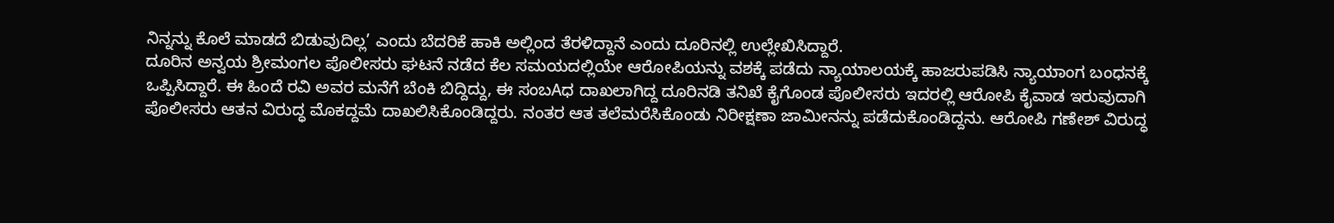ನಿನ್ನನ್ನು ಕೊಲೆ ಮಾಡದೆ ಬಿಡುವುದಿಲ್ಲ’ ಎಂದು ಬೆದರಿಕೆ ಹಾಕಿ ಅಲ್ಲಿಂದ ತೆರಳಿದ್ದಾನೆ ಎಂದು ದೂರಿನಲ್ಲಿ ಉಲ್ಲೇಖಿಸಿದ್ದಾರೆ.
ದೂರಿನ ಅನ್ವಯ ಶ್ರೀಮಂಗಲ ಪೊಲೀಸರು ಘಟನೆ ನಡೆದ ಕೆಲ ಸಮಯದಲ್ಲಿಯೇ ಆರೋಪಿಯನ್ನು ವಶಕ್ಕೆ ಪಡೆದು ನ್ಯಾಯಾಲಯಕ್ಕೆ ಹಾಜರುಪಡಿಸಿ ನ್ಯಾಯಾಂಗ ಬಂಧನಕ್ಕೆ ಒಪ್ಪಿಸಿದ್ದಾರೆ. ಈ ಹಿಂದೆ ರವಿ ಅವರ ಮನೆಗೆ ಬೆಂಕಿ ಬಿದ್ದಿದ್ದು, ಈ ಸಂಬAಧ ದಾಖಲಾಗಿದ್ದ ದೂರಿನಡಿ ತನಿಖೆ ಕೈಗೊಂಡ ಪೊಲೀಸರು ಇದರಲ್ಲಿ ಆರೋಪಿ ಕೈವಾಡ ಇರುವುದಾಗಿ ಪೊಲೀಸರು ಆತನ ವಿರುದ್ಧ ಮೊಕದ್ದಮೆ ದಾಖಲಿಸಿಕೊಂಡಿದ್ದರು. ನಂತರ ಆತ ತಲೆಮರೆಸಿಕೊಂಡು ನಿರೀಕ್ಷಣಾ ಜಾಮೀನನ್ನು ಪಡೆದುಕೊಂಡಿದ್ದನು. ಆರೋಪಿ ಗಣೇಶ್ ವಿರುದ್ಧ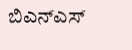ಬಿಎನ್ಎಸ್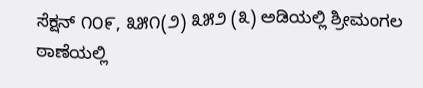ಸೆಕ್ಷನ್ ೧೦೯, ೩೫೧(೨) ೩೫೨ (೩) ಅಡಿಯಲ್ಲಿ ಶ್ರೀಮಂಗಲ ಠಾಣೆಯಲ್ಲಿ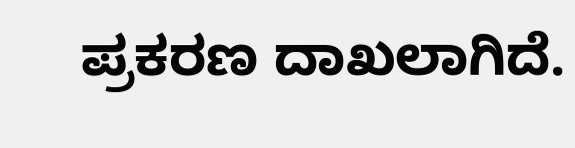ಪ್ರಕರಣ ದಾಖಲಾಗಿದೆ.